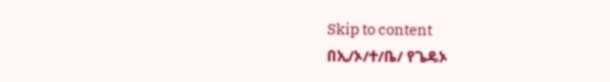Skip to content
በኢ/ኦ/ተ/ቤ/ የጌዴኦ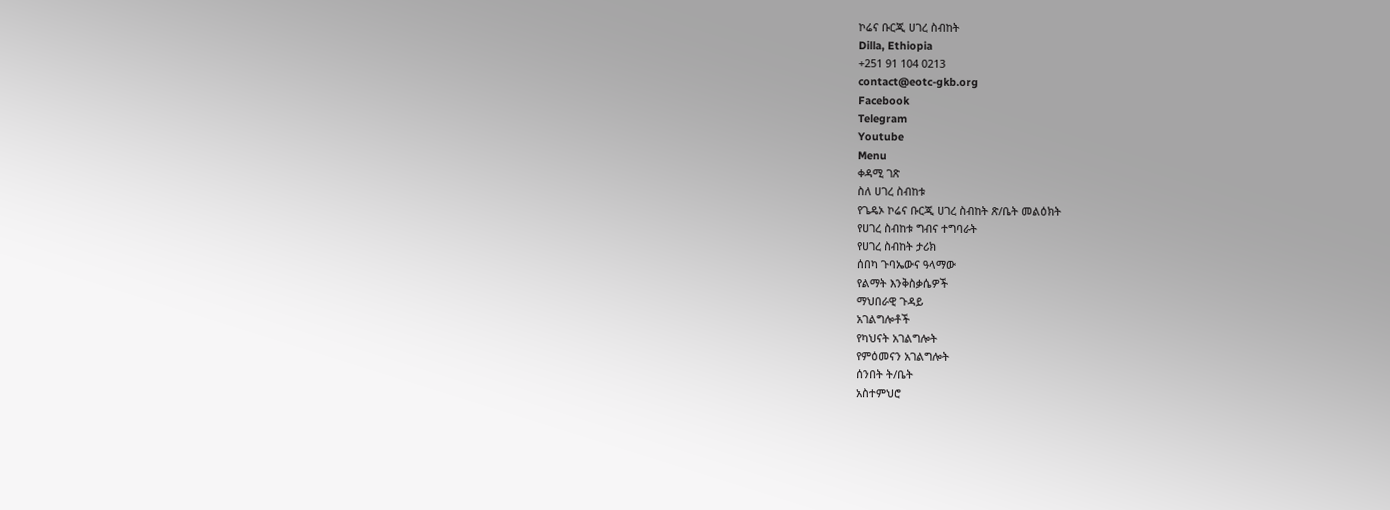ኮሬና ቡርጂ ሀገረ ስብከት
Dilla, Ethiopia
+251 91 104 0213
contact@eotc-gkb.org
Facebook
Telegram
Youtube
Menu
ቀዳሚ ገጽ
ስለ ሀገረ ስብከቱ
የጌዴኦ ኮሬና ቡርጂ ሀገረ ስብከት ጽ/ቤት መልዕክት
የሀገረ ስብከቱ ግብና ተግባራት
የሀገረ ስብከት ታሪክ
ሰበካ ጉባኤውና ዓላማው
የልማት እንቅስቃሴዎች
ማህበራዊ ጉዳይ
አገልግሎቶች
የካህናት አገልግሎት
የምዕመናን አገልግሎት
ሰንበት ት/ቤት
አስተምህሮ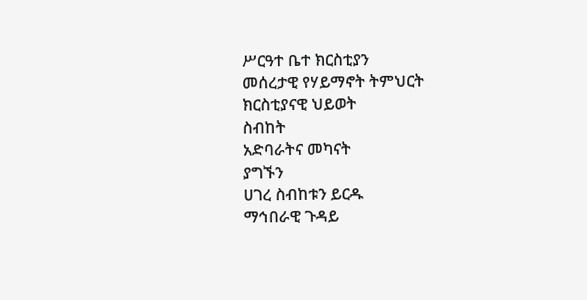ሥርዓተ ቤተ ክርስቲያን
መሰረታዊ የሃይማኖት ትምህርት
ክርስቲያናዊ ህይወት
ስብከት
አድባራትና መካናት
ያግኙን
ሀገረ ስብከቱን ይርዱ
ማኅበራዊ ጉዳይ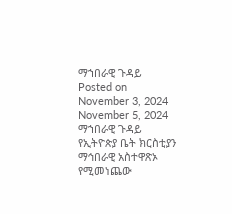ማኀበራዊ ጉዳይ
Posted on
November 3, 2024
November 5, 2024
ማኀበራዊ ጉዳይ የኢትዮጵያ ቤት ክርስቲያን ማኅበራዊ አስተዋጽኦ የሚመነጨው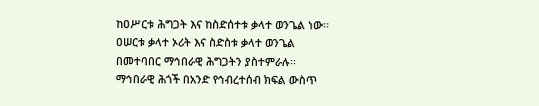ከዐሥርቱ ሕግጋት እና ከስድሰተቱ ቃላተ ወንጌል ነው፡፡ ዐሠርቱ ቃላተ ኦሪት እና ስድስቱ ቃላተ ወንጌል በመተባበር ማኅበራዊ ሕግጋትን ያስተምራሉ፡፡ ማኅበራዊ ሕጎች በአንድ የኅብረተሰብ ክፍል ውስጥ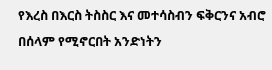የእረስ በእርስ ትስስር እና መተሳስብን ፍቅርንና አብሮ በሰላም የሚኖርበት አንድነትን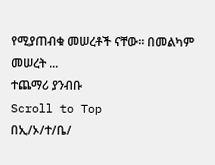የሚያጠብቁ መሠረቶች ናቸው፡፡ በመልካም መሠረት ...
ተጨማሪ ያንብቡ
Scroll to Top
በኢ/ኦ/ተ/ቤ/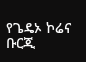የጌዴኦ ኮሬና ቡርጂ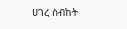ሀገረ ስብከት